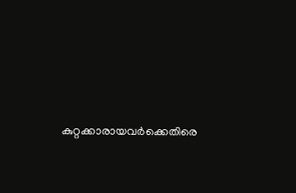കുറ്റക്കാരായവർക്കെതിരെ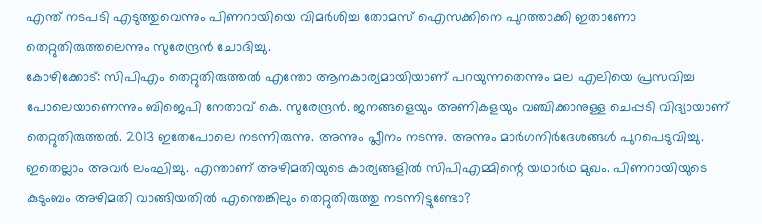എന്ത് നടപടി എടുത്തുവെന്നും പിണറായിയെ വിമർശിച്ച തോമസ് ഐസക്കിനെ പുറത്താക്കി ഇതാണോ തെറ്റുതിരുത്തലെന്നും സുരേന്ദ്രൻ ചോദിച്ചു.
കോഴിക്കോട്: സിപിഎം തെറ്റുതിരുത്തൽ എന്തോ ആനകാര്യമായിയാണ് പറയുന്നതെന്നും മല എലിയെ പ്രസവിച്ച പോലെയാണെന്നും ബിജെപി നേതാവ് കെ. സുരേന്ദ്രൻ. ജനങ്ങളെയും അണികളയും വഞ്ചിക്കാനുള്ള ചെപ്പടി വിദ്യായാണ് തെറ്റുതിരുത്തൽ. 2013 ഇതേപോലെ നടന്നിരുന്നു. അന്നും പ്ലീനം നടന്നു. അന്നും മാർഗനിർദേശങ്ങൾ പുറപെടുവിച്ചു. ഇതെല്ലാം അവർ ലംഘിച്ചു. എന്താണ് അഴിമതിയുടെ കാര്യങ്ങളിൽ സിപിഎമ്മിന്റെ യഥാർഥ മുഖം. പിണറായിയുടെ കുടുംബം അഴിമതി വാങ്ങിയതിൽ എന്തെങ്കിലും തെറ്റുതിരുത്തു നടന്നിട്ടുണ്ടോ?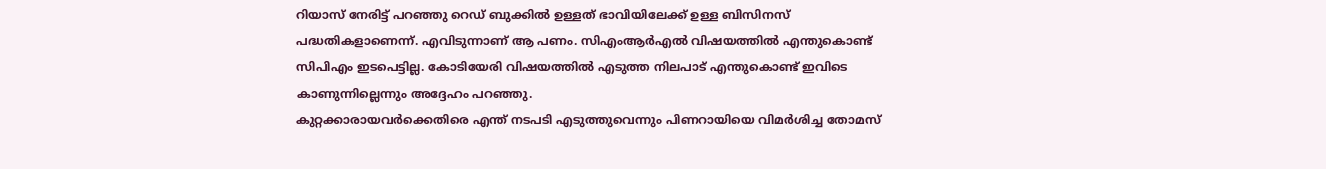റിയാസ് നേരിട്ട് പറഞ്ഞു റെഡ് ബുക്കിൽ ഉള്ളത് ഭാവിയിലേക്ക് ഉള്ള ബിസിനസ് പദ്ധതികളാണെന്ന്. എവിടുന്നാണ് ആ പണം. സിഎംആർഎൽ വിഷയത്തിൽ എന്തുകൊണ്ട് സിപിഎം ഇടപെട്ടില്ല. കോടിയേരി വിഷയത്തിൽ എടുത്ത നിലപാട് എന്തുകൊണ്ട് ഇവിടെ കാണുന്നില്ലെന്നും അദ്ദേഹം പറഞ്ഞു.
കുറ്റക്കാരായവർക്കെതിരെ എന്ത് നടപടി എടുത്തുവെന്നും പിണറായിയെ വിമർശിച്ച തോമസ്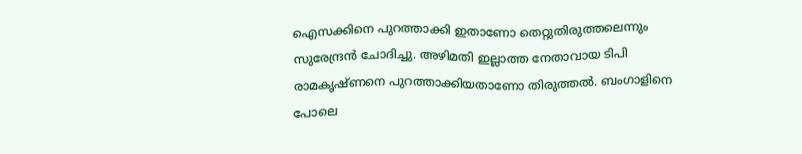ഐസക്കിനെ പുറത്താക്കി ഇതാണോ തെറ്റുതിരുത്തലെന്നും സുരേന്ദ്രൻ ചോദിച്ചു. അഴിമതി ഇല്ലാത്ത നേതാവായ ടിപി രാമകൃഷ്ണനെ പുറത്താക്കിയതാണോ തിരുത്തൽ. ബംഗാളിനെ പോലെ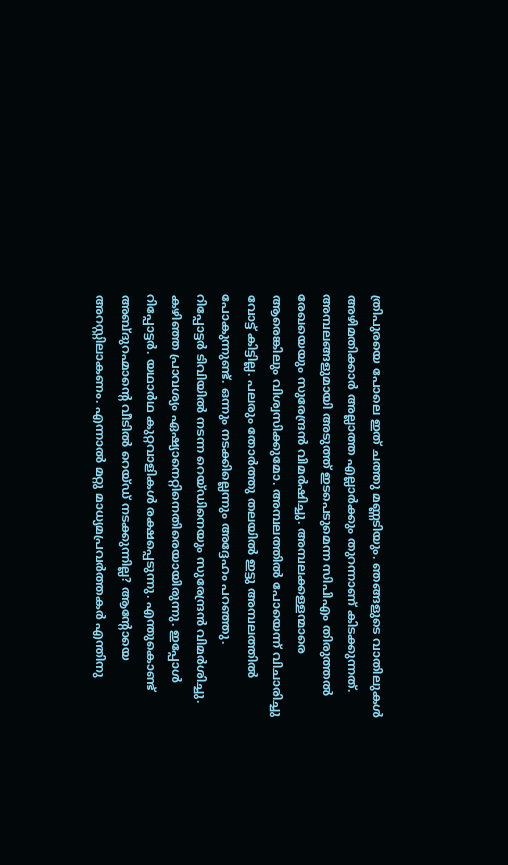ത്രിപുരയെ പോലെ ഇത് ചത്തു മണ്ണടിയും. ഞങ്ങളുടെ വാതിലുകൾ അഴിമതിക്കാർ അല്ലാത്ത എല്ലാർക്കും തുറന്നാണ് കിടക്കുന്നത്. അമ്പലങ്ങളുമായി അടുത്ത് ഇടപെടുമെന്ന സിപിഎം തിരുത്തൽ രേഖയെയും സുരേന്ദ്രൻ വിമർഷിച്ചു. അമ്പലക്കള്ളന്മാരെ ആരെങ്കിലും വിശ്വസിക്കുമോ. അമ്പലത്തിൽ പോയെന്ന് വിചാരിച്ചു വോട്ട് കിട്ടില്ല. പലരും തോർത്തു തലയിൽ ഇട്ടു അമ്പലത്തിൽ പോകുന്നുണ്ട്. ഒന്നും നടക്കില്ലെന്നും അദ്ദേഹം പറഞ്ഞു.
റിപ്പോട്ടർ ടിവിയിൽ നടന്ന റെയ്ഡിനെയും സുരേന്ദ്രൻ വിമർശിച്ചു. കഴിഞ്ഞ പ്രാവശ്യം ഏഷ്യാനെറ്റിനെതിരെയായിരുന്നു. ഇപ്പോൾ റിപ്പോട്ടർ. യഥാർഥ കുറ്റവാളികൾ രക്ഷപ്പെടുന്നു. എന്തുകൊണ്ട് അബ്ദുറഹ്മാന്റെ വീടിൽ റെയ്ഡ് നടക്കുന്നില്ല? ആന്റോയെ അറസ്റ്റിലാകണം. എന്നാൽ മറ്റു മാധ്യമപ്രവർത്തകർ എന്തിനു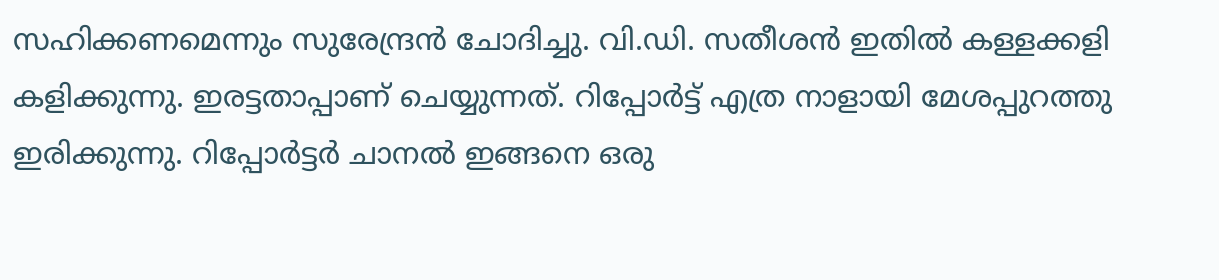സഹിക്കണമെന്നും സുരേന്ദ്രൻ ചോദിച്ചു. വി.ഡി. സതീശൻ ഇതിൽ കള്ളക്കളി കളിക്കുന്നു. ഇരട്ടതാപ്പാണ് ചെയ്യുന്നത്. റിപ്പോർട്ട് എത്ര നാളായി മേശപ്പുറത്തു ഇരിക്കുന്നു. റിപ്പോർട്ടർ ചാനൽ ഇങ്ങനെ ഒരു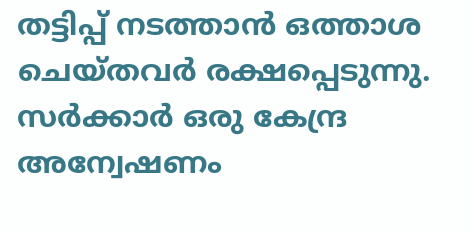തട്ടിപ്പ് നടത്താൻ ഒത്താശ ചെയ്തവർ രക്ഷപ്പെടുന്നു. സർക്കാർ ഒരു കേന്ദ്ര അന്വേഷണം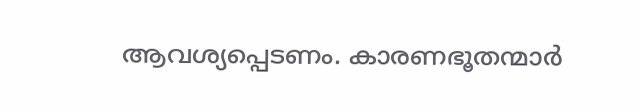ആവശ്യപ്പെടണം. കാരണഭൂതന്മാർ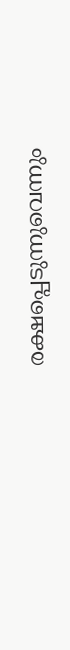രക്ഷപ്പെടുന്നുവെന്നും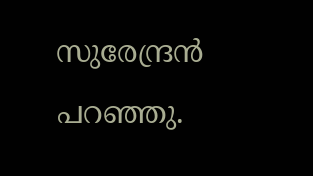സുരേന്ദ്രൻ പറഞ്ഞു.